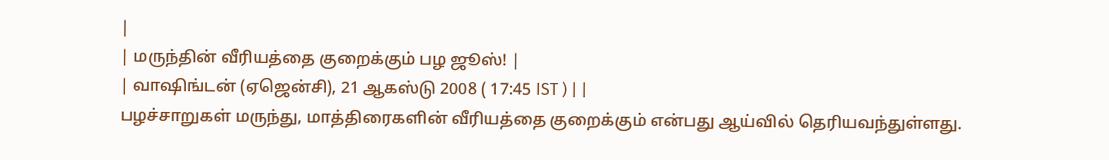|
| மருந்தின் வீரியத்தை குறைக்கும் பழ ஜூஸ்! |
| வாஷிங்டன் (ஏஜென்சி), 21 ஆகஸ்டு 2008 ( 17:45 IST ) | |
பழச்சாறுகள் மருந்து, மாத்திரைகளின் வீரியத்தை குறைக்கும் என்பது ஆய்வில் தெரியவந்துள்ளது.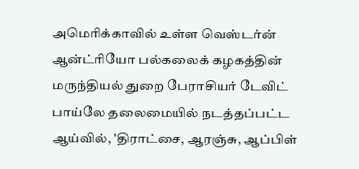அமெரிக்காவில் உள்ள வெஸ்டர்ன் ஆன்ட்ரியோ பல்கலைக் கழகத்தின் மருந்தியல் துறை பேராசியர் டேவிட் பாய்லே தலைமையில் நடத்தப்பட்ட ஆய்வில், 'திராட்சை, ஆரஞ்சு, ஆப்பிள்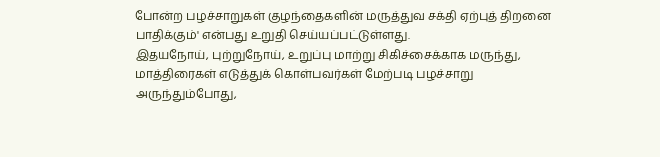போன்ற பழச்சாறுகள் குழந்தைகளின் மருத்துவ சக்தி ஏற்புத் திறனை பாதிக்கும்' என்பது உறுதி செய்யப்பட்டுள்ளது.
இதயநோய், புற்றுநோய், உறுப்பு மாற்று சிகிச்சைக்காக மருந்து, மாத்திரைகள் எடுத்துக் கொள்பவர்கள் மேற்படி பழச்சாறு அருந்தும்போது,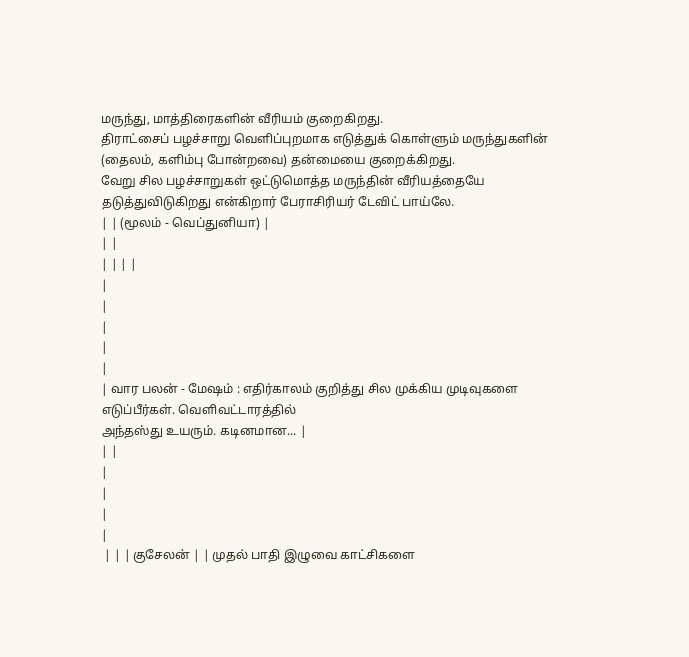மருந்து, மாத்திரைகளின் வீரியம் குறைகிறது.
திராட்சைப் பழச்சாறு வெளிப்புறமாக எடுத்துக் கொள்ளும் மருந்துகளின் (தைலம், களிம்பு போன்றவை) தன்மையை குறைக்கிறது.
வேறு சில பழச்சாறுகள் ஒட்டுமொத்த மருந்தின் வீரியத்தையே தடுத்துவிடுகிறது என்கிறார் பேராசிரியர் டேவிட் பாய்லே.
| | (மூலம் - வெப்துனியா) |
| |
| | | |
|
|
|
|
|
| வார பலன் - மேஷம் : எதிர்காலம் குறித்து சில முக்கிய முடிவுகளை எடுப்பீர்கள். வெளிவட்டாரத்தில்
அந்தஸ்து உயரும். கடினமான... |
| |
|
|
|
|
 | | | குசேலன் | | முதல் பாதி இழுவை காட்சிகளை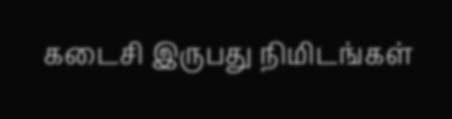கடைசி இருபது நிமிடங்கள்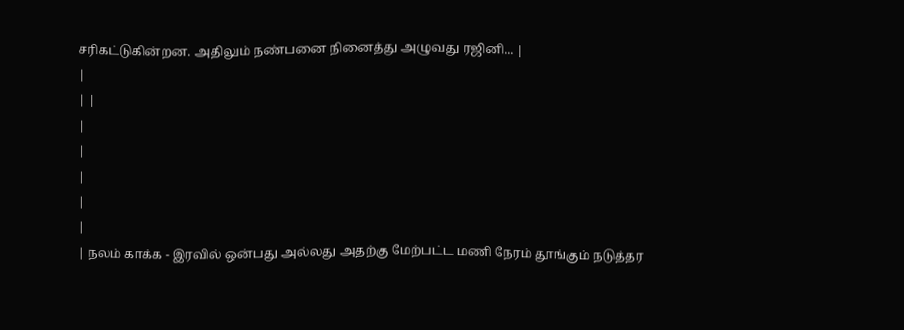சரிகட்டுகின்றன. அதிலும் நண்பனை நினைத்து அழுவது ரஜினி... |
|
| |
|
|
|
|
|
| நலம் காக்க - இரவில் ஒன்பது அல்லது அதற்கு மேற்பட்ட மணி நேரம் தூங்கும் நடுத்தர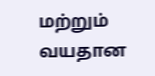மற்றும் வயதான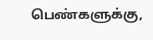பெண்களுக்கு,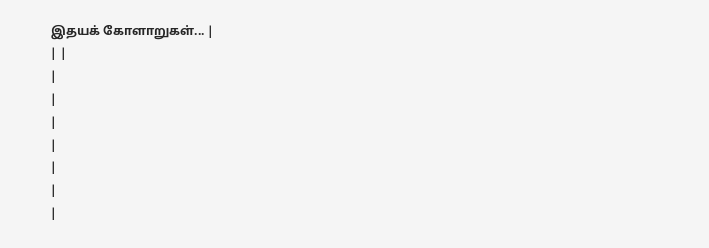இதயக் கோளாறுகள்... |
| |
|
|
|
|
|
|
|